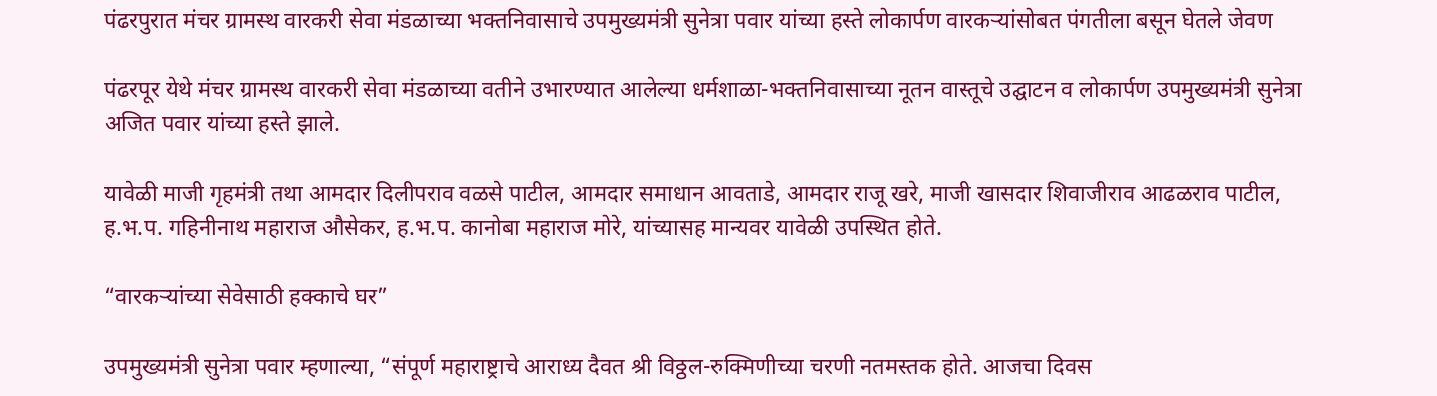पंढरपुरात मंचर ग्रामस्थ वारकरी सेवा मंडळाच्या भक्तनिवासाचे उपमुख्यमंत्री सुनेत्रा पवार यांच्या हस्ते लोकार्पण वारकऱ्यांसोबत पंगतीला बसून घेतले जेवण

पंढरपूर येथे मंचर ग्रामस्थ वारकरी सेवा मंडळाच्या वतीने उभारण्यात आलेल्या धर्मशाळा-भक्तनिवासाच्या नूतन वास्तूचे उद्घाटन व लोकार्पण उपमुख्यमंत्री सुनेत्रा अजित पवार यांच्या हस्ते झाले.

यावेळी माजी गृहमंत्री तथा आमदार दिलीपराव वळसे पाटील, आमदार समाधान आवताडे, आमदार राजू खरे, माजी खासदार शिवाजीराव आढळराव पाटील, ह.भ.प. गहिनीनाथ महाराज औसेकर, ह.भ.प. कानोबा महाराज मोरे, यांच्यासह मान्यवर यावेळी उपस्थित होते.

“वारकऱ्यांच्या सेवेसाठी हक्काचे घर”

उपमुख्यमंत्री सुनेत्रा पवार म्हणाल्या, “संपूर्ण महाराष्ट्राचे आराध्य दैवत श्री विठ्ठल-रुक्मिणीच्या चरणी नतमस्तक होते. आजचा दिवस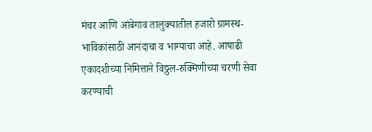मंचर आणि आंबेगाव तालुक्यातील हजारो ग्रामस्थ-भाविकांसाठी आनंदाचा व भाग्याचा आहे. आषाढी एकादशीच्या निमित्ताने विठ्ठल-रुक्मिणीच्या चरणी सेवा करण्याची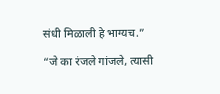संधी मिळाली हे भाग्यच.”

“जे का रंजले गांजले, त्यासी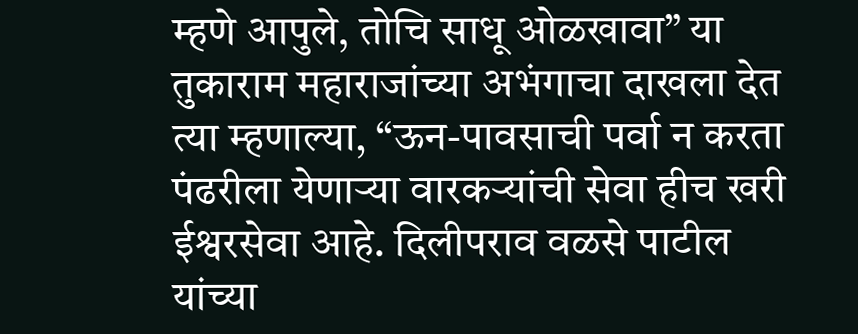म्हणे आपुले, तोचि साधू ओळखावा” या तुकाराम महाराजांच्या अभंगाचा दाखला देत त्या म्हणाल्या, “ऊन-पावसाची पर्वा न करता पंढरीला येणाऱ्या वारकऱ्यांची सेवा हीच खरी ईश्वरसेवा आहे. दिलीपराव वळसे पाटील यांच्या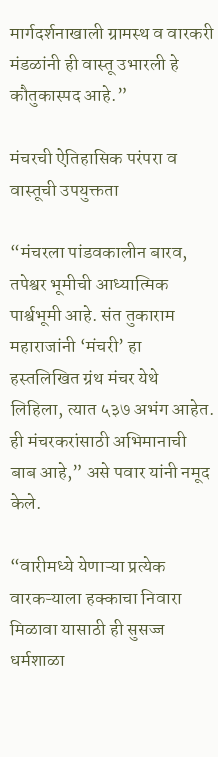मार्गदर्शनाखाली ग्रामस्थ व वारकरी मंडळांनी ही वास्तू उभारली हे कौतुकास्पद आहे.”

मंचरची ऐतिहासिक परंपरा व वास्तूची उपयुक्तता

“मंचरला पांडवकालीन बारव, तपेश्वर भूमीची आध्यात्मिक पार्श्वभूमी आहे. संत तुकाराम महाराजांनी ‘मंचरी’ हा हस्तलिखित ग्रंथ मंचर येथे लिहिला, त्यात ५३७ अभंग आहेत. ही मंचरकरांसाठी अभिमानाची बाब आहे,” असे पवार यांनी नमूद केले.

“वारीमध्ये येणाऱ्या प्रत्येक वारकऱ्याला हक्काचा निवारा मिळावा यासाठी ही सुसज्ज धर्मशाळा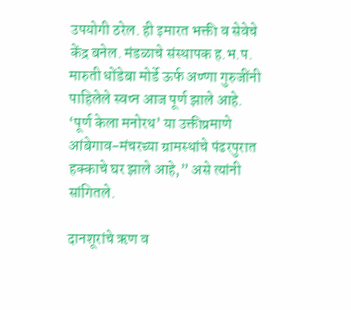उपयोगी ठरेल. ही इमारत भक्ती व सेवेचे केंद्र बनेल. मंडळाचे संस्थापक ह.भ.प. मारुती धोंडेबा मोर्डे ऊर्फ अण्णा गुरुजींनी पाहिलेले स्वप्न आज पूर्ण झाले आहे. ‘पूर्ण केला मनोरथ’ या उक्तीप्रमाणे आंबेगाव-मंचरच्या ग्रामस्थांचे पंढरपुरात हक्काचे घर झाले आहे,” असे त्यांनी सांगितले.

दानशूरांचे ऋण व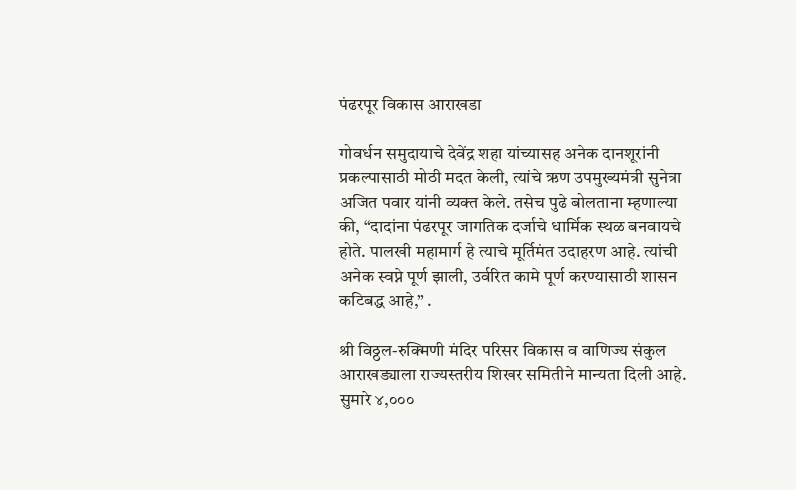पंढरपूर विकास आराखडा

गोवर्धन समुदायाचे देवेंद्र शहा यांच्यासह अनेक दानशूरांनी प्रकल्पासाठी मोठी मदत केली, त्यांचे ऋण उपमुख्यमंत्री सुनेत्रा अजित पवार यांनी व्यक्त केले. तसेच पुढे बोलताना म्हणाल्या की, “दादांना पंढरपूर जागतिक दर्जाचे धार्मिक स्थळ बनवायचे होते. पालखी महामार्ग हे त्याचे मूर्तिमंत उदाहरण आहे. त्यांची अनेक स्वप्ने पूर्ण झाली, उर्वरित कामे पूर्ण करण्यासाठी शासन कटिबद्ध आहे,” .

श्री विठ्ठल-रुक्मिणी मंदिर परिसर विकास व वाणिज्य संकुल आराखड्याला राज्यस्तरीय शिखर समितीने मान्यता दिली आहे. सुमारे ४,०००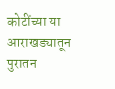कोटींच्या या आराखड्यातून पुरातन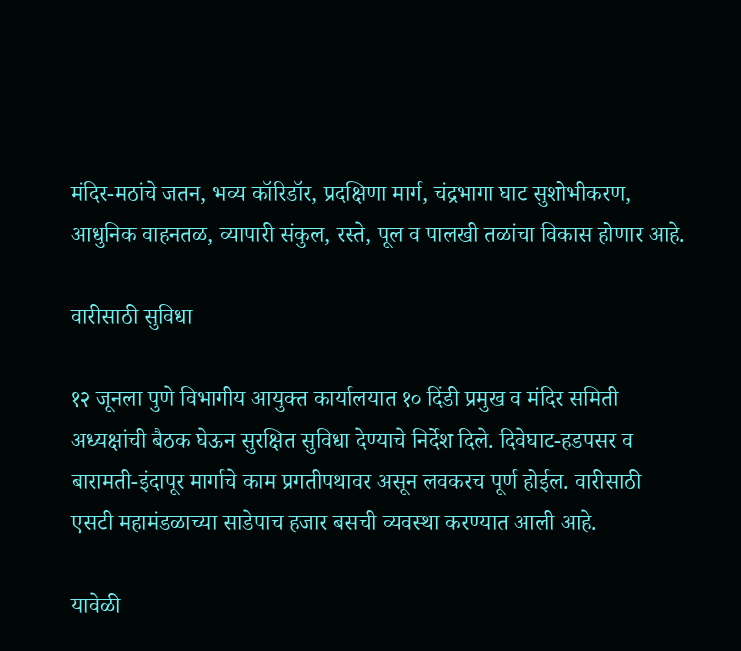मंदिर-मठांचे जतन, भव्य कॉरिडॉर, प्रदक्षिणा मार्ग, चंद्रभागा घाट सुशोभीकरण, आधुनिक वाहनतळ, व्यापारी संकुल, रस्ते, पूल व पालखी तळांचा विकास होणार आहे.

वारीसाठी सुविधा

१२ जूनला पुणे विभागीय आयुक्त कार्यालयात १० दिंडी प्रमुख व मंदिर समिती अध्यक्षांची बैठक घेऊन सुरक्षित सुविधा देण्याचे निर्देश दिले. दिवेघाट-हडपसर व बारामती-इंदापूर मार्गाचे काम प्रगतीपथावर असून लवकरच पूर्ण होईल. वारीसाठी एसटी महामंडळाच्या साडेपाच हजार बसची व्यवस्था करण्यात आली आहे.

यावेळी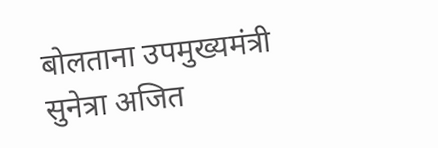बोलताना उपमुख्यमंत्री सुनेत्रा अजित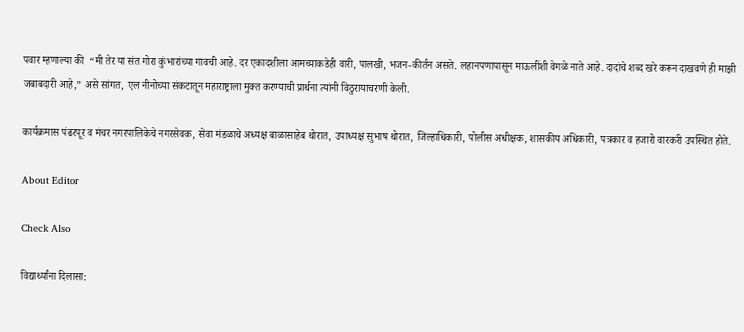पवार म्हणाल्या की  “मी तेर या संत गोरा कुंभारांच्या गावची आहे. दर एकादशीला आमच्याकडेही वारी, पालखी, भजन-कीर्तन असते. लहानपणापासून माऊलींशी वेगळे नाते आहे. दादांचे शब्द खरे करून दाखवणे ही माझी जबाबदारी आहे,” असे सांगत, एल नीनोच्या संकटातून महाराष्ट्राला मुक्त करण्याची प्रार्थना त्यांनी विठुरायाचरणी केली.

कार्यक्रमास पंढरपूर व मंचर नगरपालिकेचे नगरसेवक, सेवा मंडळाचे अध्यक्ष बाळासाहेब थोरात, उपाध्यक्ष सुभाष थोरात, जिल्हाधिकारी, पोलीस अधीक्षक, शासकीय अधिकारी, पत्रकार व हजारो वारकरी उपस्थित होते.

About Editor

Check Also

विद्यार्थ्यांना दिलासा: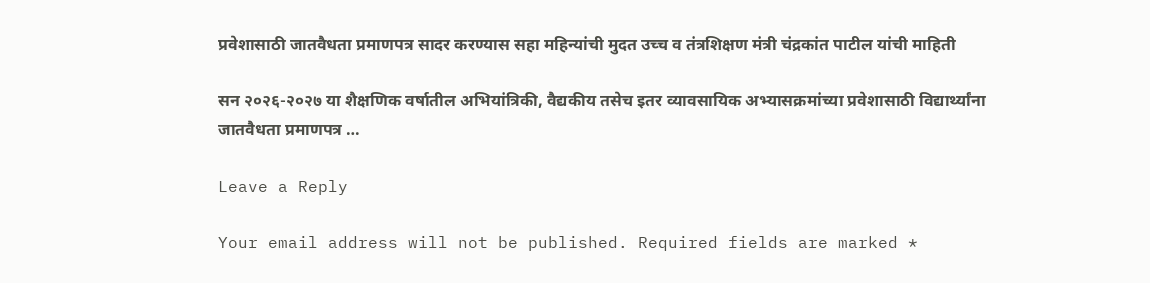प्रवेशासाठी जातवैधता प्रमाणपत्र सादर करण्यास सहा महिन्यांची मुदत उच्च व तंत्रशिक्षण मंत्री चंद्रकांत पाटील यांची माहिती

सन २०२६-२०२७ या शैक्षणिक वर्षातील अभियांत्रिकी, वैद्यकीय तसेच इतर व्यावसायिक अभ्यासक्रमांच्या प्रवेशासाठी विद्यार्थ्यांना जातवैधता प्रमाणपत्र …

Leave a Reply

Your email address will not be published. Required fields are marked *